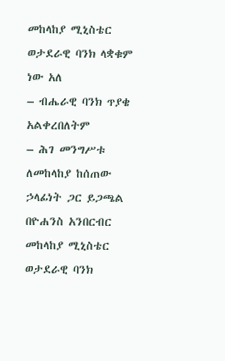መከላከያ ሚኒስቴር ወታደራዊ ባንክ ላቋቁም ነው አለ
– ብሔራዊ ባንክ ጥያቄ አልቀረበለትም
– ሕገ መንግሥቱ ለመከላከያ ከሰጠው ኃላፊነት ጋር ይጋጫል
በዮሐንስ አንበርብር
መከላከያ ሚኒስቴር ወታደራዊ ባንክ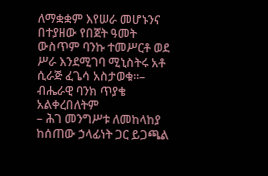ለማቋቋም እየሠራ መሆኑንና በተያዘው የበጀት ዓመት ውስጥም ባንኩ ተመሥርቶ ወደ ሥራ እንደሚገባ ሚኒስትሩ አቶ ሲራጅ ፈጌሳ አስታወቁ፡፡– ብሔራዊ ባንክ ጥያቄ አልቀረበለትም
– ሕገ መንግሥቱ ለመከላከያ ከሰጠው ኃላፊነት ጋር ይጋጫል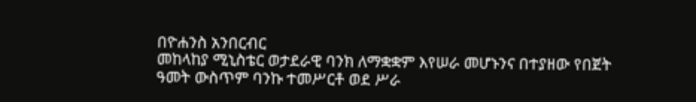በዮሐንስ አንበርብር
መከላከያ ሚኒስቴር ወታደራዊ ባንክ ለማቋቋም እየሠራ መሆኑንና በተያዘው የበጀት ዓመት ውስጥም ባንኩ ተመሥርቶ ወደ ሥራ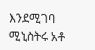እንደሚገባ ሚኒስትሩ አቶ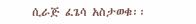ሲራጅ ፈጌሳ አስታወቁ፡፡